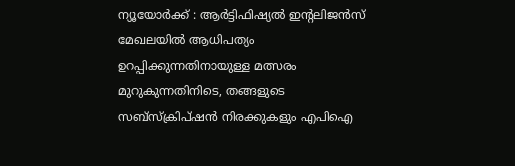ന്യൂയോർക്ക് : ആർട്ടിഫിഷ്യൽ ഇന്റലിജൻസ് മേഖലയിൽ ആധിപത്യം ഉറപ്പിക്കുന്നതിനായുള്ള മത്സരം മുറുകുന്നതിനിടെ, തങ്ങളുടെ സബ്സ്ക്രിപ്ഷൻ നിരക്കുകളും എപിഐ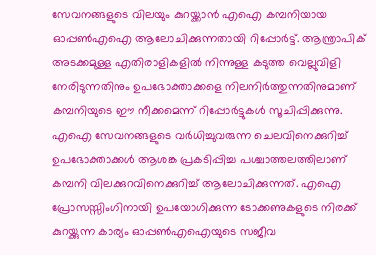സേവനങ്ങളുടെ വിലയും കുറയ്ക്കാൻ എഐ കമ്പനിയായ ഓപ്പൺഎഐ ആലോചിക്കുന്നതായി റിപ്പോർട്ട്. ആന്ത്രാപിക് അടക്കമുള്ള എതിരാളികളിൽ നിന്നുള്ള കടുത്ത വെല്ലുവിളി നേരിടുന്നതിനും ഉപഭോക്താക്കളെ നിലനിർത്തുന്നതിനുമാണ് കമ്പനിയുടെ ഈ നീക്കമെന്ന് റിപ്പോർട്ടുകൾ സൂചിപ്പിക്കുന്നു.
എഐ സേവനങ്ങളുടെ വർധിച്ചുവരുന്ന ചെലവിനെക്കുറിച്ച് ഉപഭോക്താക്കൾ ആശങ്ക പ്രകടിപ്പിച്ച പശ്ചാത്തലത്തിലാണ് കമ്പനി വിലക്കുറവിനെക്കുറിച്ച് ആലോചിക്കുന്നത്. എഐ പ്രോസസ്സിംഗിനായി ഉപയോഗിക്കുന്ന ടോക്കണുകളുടെ നിരക്ക് കുറയ്ക്കുന്ന കാര്യം ഓപ്പൺഎഐയുടെ സജീവ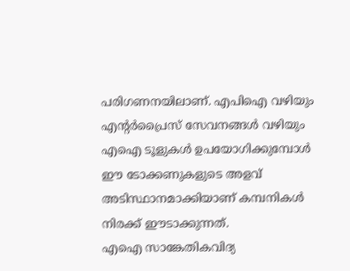പരിഗണനയിലാണ്. എപിഐ വഴിയും എന്റർപ്രൈസ് സേവനങ്ങൾ വഴിയും എഐ ടൂളുകൾ ഉപയോഗിക്കുമ്പോൾ ഈ ടോക്കണുകളുടെ അളവ് അടിസ്ഥാനമാക്കിയാണ് കമ്പനികൾ നിരക്ക് ഈടാക്കുന്നത്.
എഐ സാങ്കേതികവിദ്യ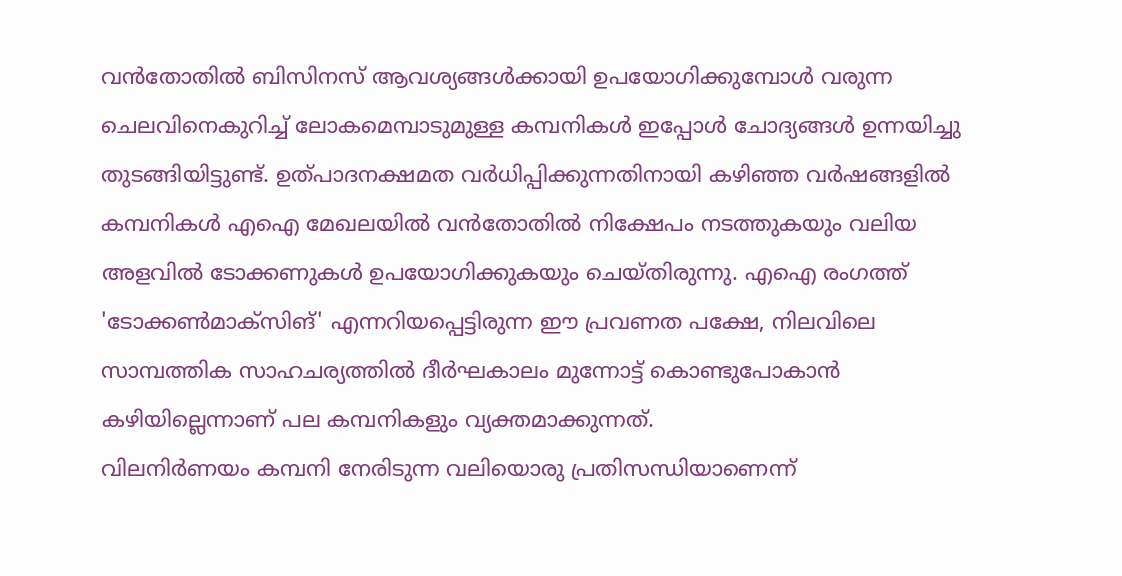വൻതോതിൽ ബിസിനസ് ആവശ്യങ്ങൾക്കായി ഉപയോഗിക്കുമ്പോൾ വരുന്ന ചെലവിനെകുറിച്ച് ലോകമെമ്പാടുമുള്ള കമ്പനികൾ ഇപ്പോൾ ചോദ്യങ്ങൾ ഉന്നയിച്ചു തുടങ്ങിയിട്ടുണ്ട്. ഉത്പാദനക്ഷമത വർധിപ്പിക്കുന്നതിനായി കഴിഞ്ഞ വർഷങ്ങളിൽ കമ്പനികൾ എഐ മേഖലയിൽ വൻതോതിൽ നിക്ഷേപം നടത്തുകയും വലിയ അളവിൽ ടോക്കണുകൾ ഉപയോഗിക്കുകയും ചെയ്തിരുന്നു. എഐ രംഗത്ത് 'ടോക്കൺമാക്സിങ്' എന്നറിയപ്പെട്ടിരുന്ന ഈ പ്രവണത പക്ഷേ, നിലവിലെ സാമ്പത്തിക സാഹചര്യത്തിൽ ദീർഘകാലം മുന്നോട്ട് കൊണ്ടുപോകാൻ കഴിയില്ലെന്നാണ് പല കമ്പനികളും വ്യക്തമാക്കുന്നത്.
വിലനിർണയം കമ്പനി നേരിടുന്ന വലിയൊരു പ്രതിസന്ധിയാണെന്ന്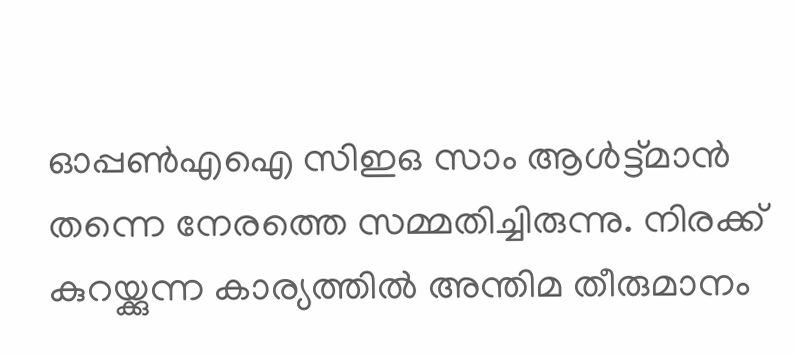ഓപ്പൺഎഐ സിഇഒ സാം ആൾട്ട്മാൻ തന്നെ നേരത്തെ സമ്മതിച്ചിരുന്നു. നിരക്ക് കുറയ്ക്കുന്ന കാര്യത്തിൽ അന്തിമ തീരുമാനം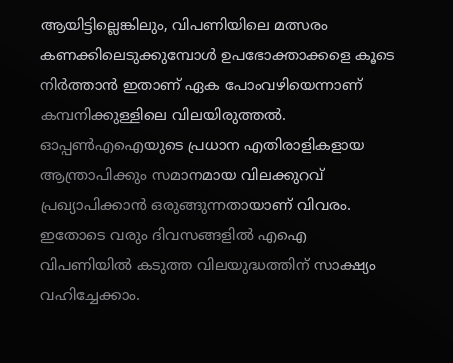ആയിട്ടില്ലെങ്കിലും, വിപണിയിലെ മത്സരം കണക്കിലെടുക്കുമ്പോൾ ഉപഭോക്താക്കളെ കൂടെ നിർത്താൻ ഇതാണ് ഏക പോംവഴിയെന്നാണ് കമ്പനിക്കുള്ളിലെ വിലയിരുത്തൽ. ഓപ്പൺഎഐയുടെ പ്രധാന എതിരാളികളായ ആന്ത്രാപിക്കും സമാനമായ വിലക്കുറവ് പ്രഖ്യാപിക്കാൻ ഒരുങ്ങുന്നതായാണ് വിവരം. ഇതോടെ വരും ദിവസങ്ങളിൽ എഐ വിപണിയിൽ കടുത്ത വിലയുദ്ധത്തിന് സാക്ഷ്യം വഹിച്ചേക്കാം.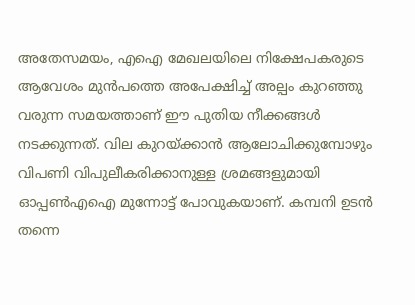അതേസമയം, എഐ മേഖലയിലെ നിക്ഷേപകരുടെ ആവേശം മുൻപത്തെ അപേക്ഷിച്ച് അല്പം കുറഞ്ഞു വരുന്ന സമയത്താണ് ഈ പുതിയ നീക്കങ്ങൾ നടക്കുന്നത്. വില കുറയ്ക്കാൻ ആലോചിക്കുമ്പോഴും വിപണി വിപുലീകരിക്കാനുള്ള ശ്രമങ്ങളുമായി ഓപ്പൺഎഐ മുന്നോട്ട് പോവുകയാണ്. കമ്പനി ഉടൻ തന്നെ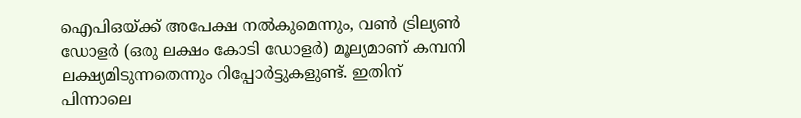ഐപിഒയ്ക്ക് അപേക്ഷ നൽകുമെന്നും, വൺ ട്രില്യൺ ഡോളർ (ഒരു ലക്ഷം കോടി ഡോളർ) മൂല്യമാണ് കമ്പനി ലക്ഷ്യമിടുന്നതെന്നും റിപ്പോർട്ടുകളുണ്ട്. ഇതിന് പിന്നാലെ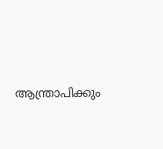ആന്ത്രാപിക്കും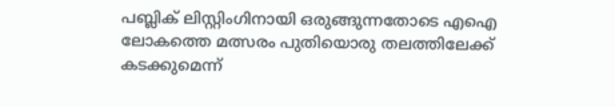പബ്ലിക് ലിസ്റ്റിംഗിനായി ഒരുങ്ങുന്നതോടെ എഐ ലോകത്തെ മത്സരം പുതിയൊരു തലത്തിലേക്ക് കടക്കുമെന്ന്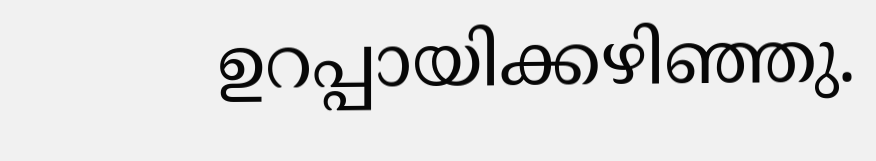ഉറപ്പായിക്കഴിഞ്ഞു.